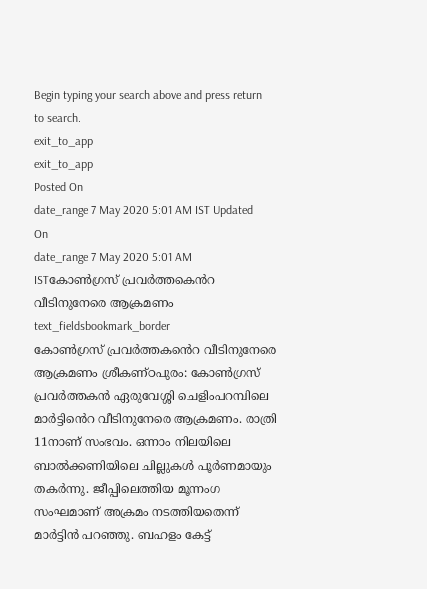Begin typing your search above and press return to search.
exit_to_app
exit_to_app
Posted On
date_range 7 May 2020 5:01 AM IST Updated On
date_range 7 May 2020 5:01 AM ISTകോൺഗ്രസ് പ്രവർത്തകെൻറ വീടിനുനേരെ ആക്രമണം
text_fieldsbookmark_border
കോൺഗ്രസ് പ്രവർത്തകൻെറ വീടിനുനേരെ ആക്രമണം ശ്രീകണ്ഠപുരം: കോൺഗ്രസ് പ്രവർത്തകൻ ഏരുവേശ്ശി ചെളിംപറമ്പിലെ മാർട്ടിൻെറ വീടിനുനേരെ ആക്രമണം. രാത്രി 11നാണ് സംഭവം. ഒന്നാം നിലയിലെ ബാൽക്കണിയിലെ ചില്ലുകൾ പൂർണമായും തകർന്നു. ജീപ്പിലെത്തിയ മൂന്നംഗ സംഘമാണ് അക്രമം നടത്തിയതെന്ന് മാർട്ടിൻ പറഞ്ഞു. ബഹളം കേട്ട്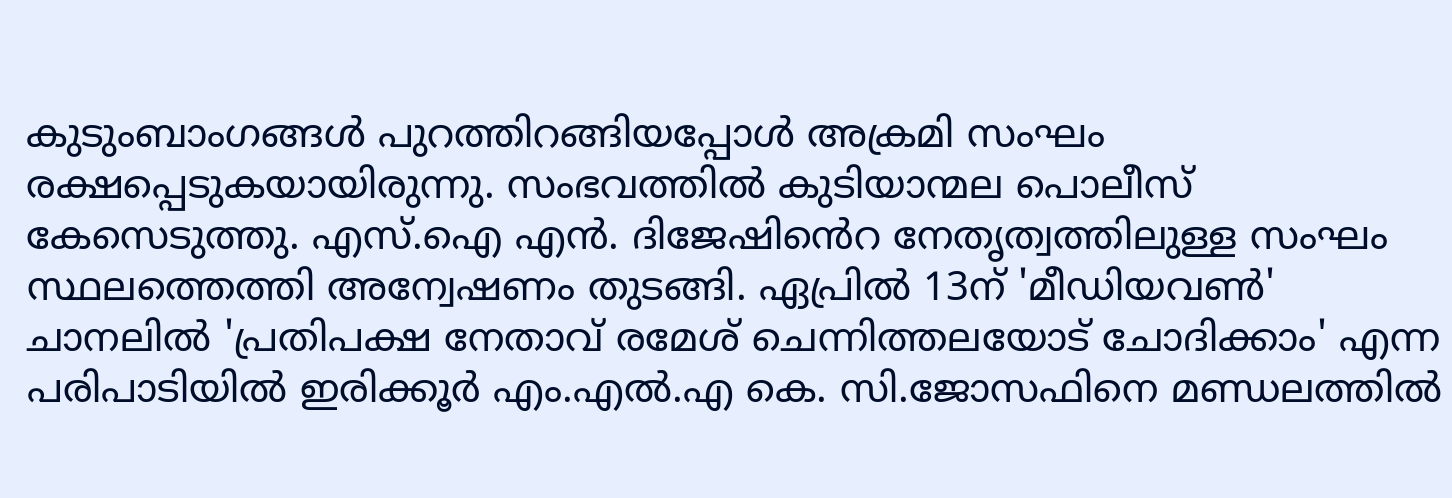കുടുംബാംഗങ്ങൾ പുറത്തിറങ്ങിയപ്പോൾ അക്രമി സംഘം രക്ഷപ്പെടുകയായിരുന്നു. സംഭവത്തിൽ കുടിയാന്മല പൊലീസ് കേസെടുത്തു. എസ്.ഐ എൻ. ദിജേഷിൻെറ നേതൃത്വത്തിലുള്ള സംഘം സ്ഥലത്തെത്തി അന്വേഷണം തുടങ്ങി. ഏപ്രിൽ 13ന് 'മീഡിയവൺ' ചാനലിൽ 'പ്രതിപക്ഷ നേതാവ് രമേശ് ചെന്നിത്തലയോട് ചോദിക്കാം' എന്ന പരിപാടിയിൽ ഇരിക്കൂർ എം.എൽ.എ കെ. സി.ജോസഫിനെ മണ്ഡലത്തിൽ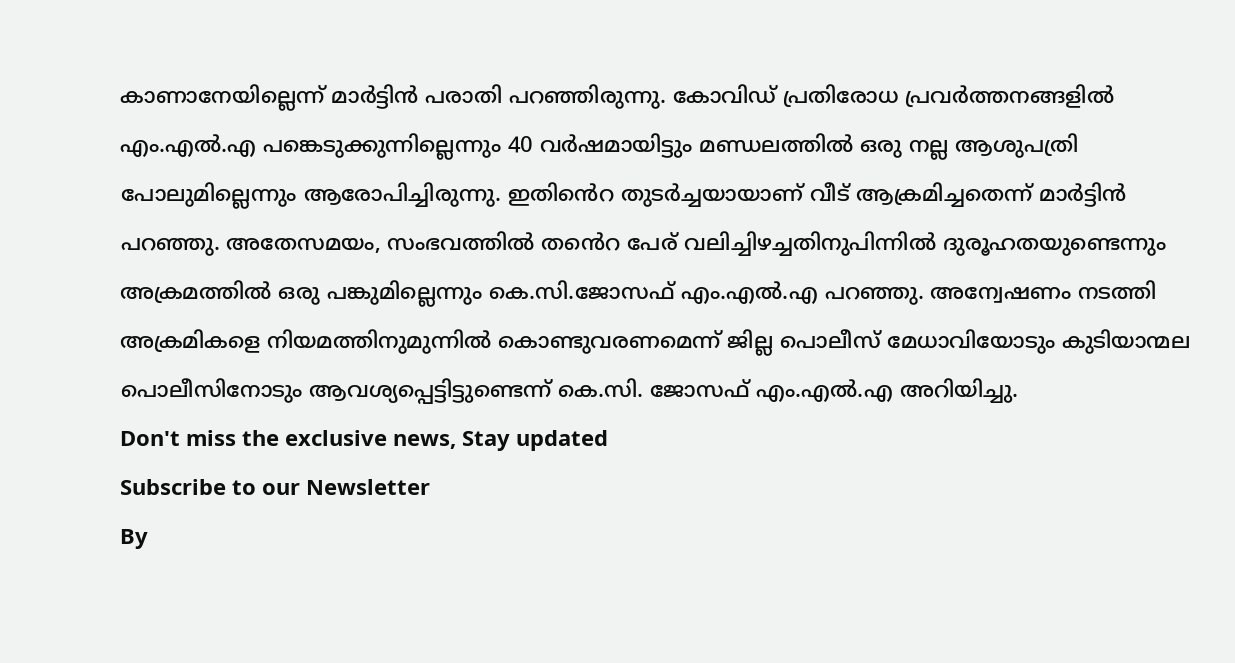കാണാനേയില്ലെന്ന് മാർട്ടിൻ പരാതി പറഞ്ഞിരുന്നു. കോവിഡ് പ്രതിരോധ പ്രവർത്തനങ്ങളിൽ എം.എൽ.എ പങ്കെടുക്കുന്നില്ലെന്നും 40 വർഷമായിട്ടും മണ്ഡലത്തിൽ ഒരു നല്ല ആശുപത്രി പോലുമില്ലെന്നും ആരോപിച്ചിരുന്നു. ഇതിൻെറ തുടർച്ചയായാണ് വീട് ആക്രമിച്ചതെന്ന് മാർട്ടിൻ പറഞ്ഞു. അതേസമയം, സംഭവത്തിൽ തൻെറ പേര് വലിച്ചിഴച്ചതിനുപിന്നിൽ ദുരൂഹതയുണ്ടെന്നും അക്രമത്തിൽ ഒരു പങ്കുമില്ലെന്നും കെ.സി.ജോസഫ് എം.എൽ.എ പറഞ്ഞു. അന്വേഷണം നടത്തി അക്രമികളെ നിയമത്തിനുമുന്നിൽ കൊണ്ടുവരണമെന്ന് ജില്ല പൊലീസ് മേധാവിയോടും കുടിയാന്മല പൊലീസിനോടും ആവശ്യപ്പെട്ടിട്ടുണ്ടെന്ന് കെ.സി. ജോസഫ് എം.എൽ.എ അറിയിച്ചു.
Don't miss the exclusive news, Stay updated
Subscribe to our Newsletter
By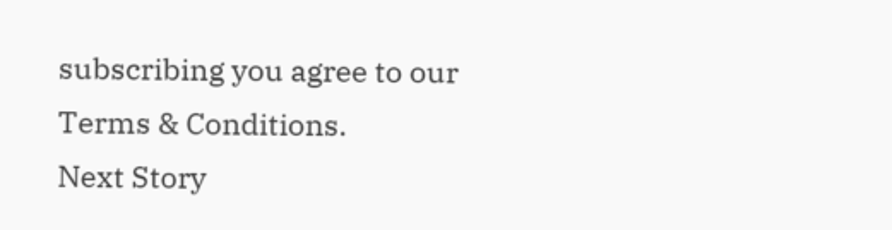subscribing you agree to our Terms & Conditions.
Next Story